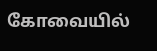கோவையில்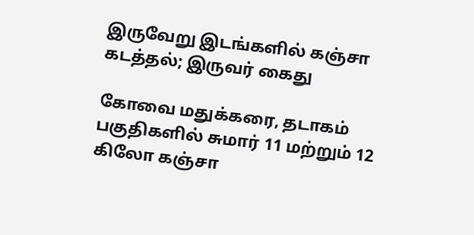இருவேறு இடங்களில் கஞ்சா கடத்தல்; இருவர் கைது

கோவை மதுக்கரை, தடாகம் பகுதிகளில் சுமார் 11 மற்றும் 12 கிலோ கஞ்சா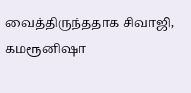வைத்திருந்ததாக சிவாஜி, கமரூனிஷா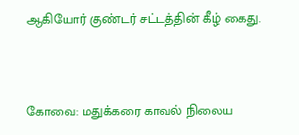ஆகியோர் குண்டர் சட்டத்தின் கீழ் கைது.


கோவை: மதுக்கரை காவல் நிலைய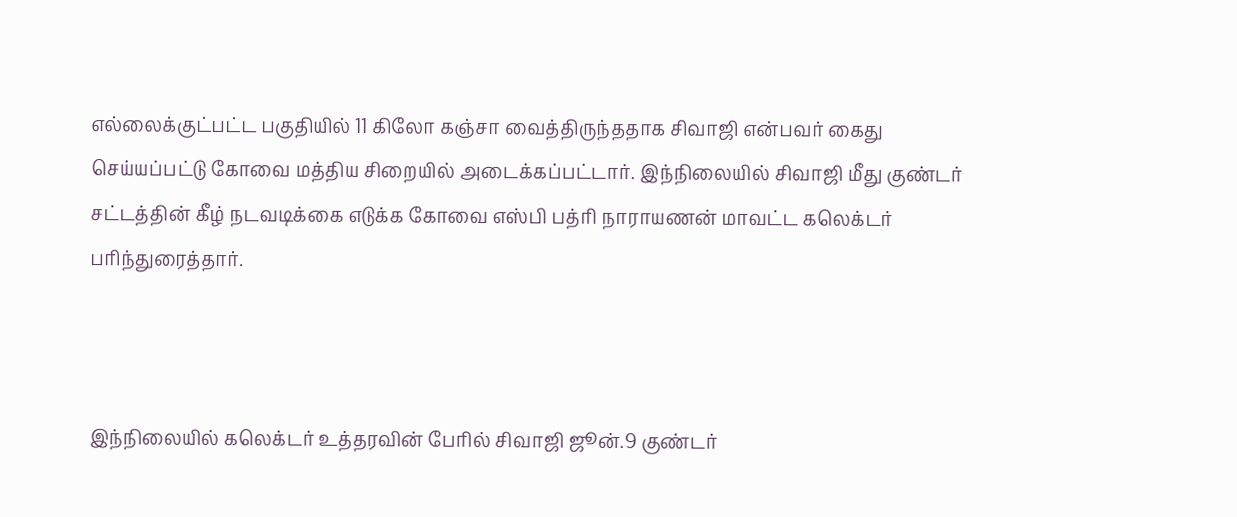எல்லைக்குட்பட்ட பகுதியில் 11 கிலோ கஞ்சா வைத்திருந்ததாக சிவாஜி என்பவர் கைது செய்யப்பட்டு கோவை மத்திய சிறையில் அடைக்கப்பட்டார். இந்நிலையில் சிவாஜி மீது குண்டர் சட்டத்தின் கீழ் நடவடிக்கை எடுக்க கோவை எஸ்பி பத்ரி நாராயணன் மாவட்ட கலெக்டர் பரிந்துரைத்தார்.



இந்நிலையில் கலெக்டர் உத்தரவின் பேரில் சிவாஜி ஜூன்.9 குண்டர்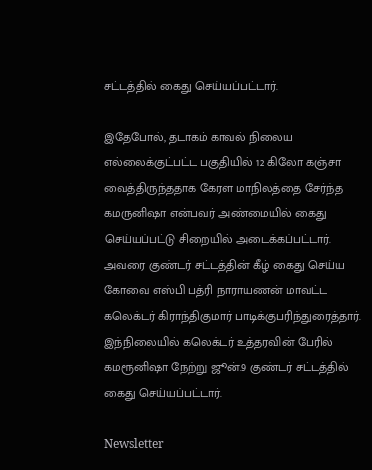சட்டத்தில் கைது செய்யப்பட்டார்.

இதேபோல், தடாகம் காவல் நிலைய எல்லைக்குட்பட்ட பகுதியில் 12 கிலோ கஞ்சா வைத்திருந்ததாக கேரள மாநிலத்தை சேர்ந்த கமருனிஷா என்பவர் அண்மையில் கைது செய்யப்பட்டு சிறையில் அடைக்கப்பட்டார். அவரை குண்டர் சட்டத்தின் கீழ் கைது செய்ய கோவை எஸ்பி பத்ரி நாராயணன் மாவட்ட கலெக்டர் கிராந்திகுமார் பாடிக்குபரிந்துரைத்தார். இந்நிலையில் கலெக்டர் உத்தரவின் பேரில் கமரூனிஷா நேற்று ஜூன்.9 குண்டர் சட்டத்தில் கைது செய்யப்பட்டார்.

Newsletter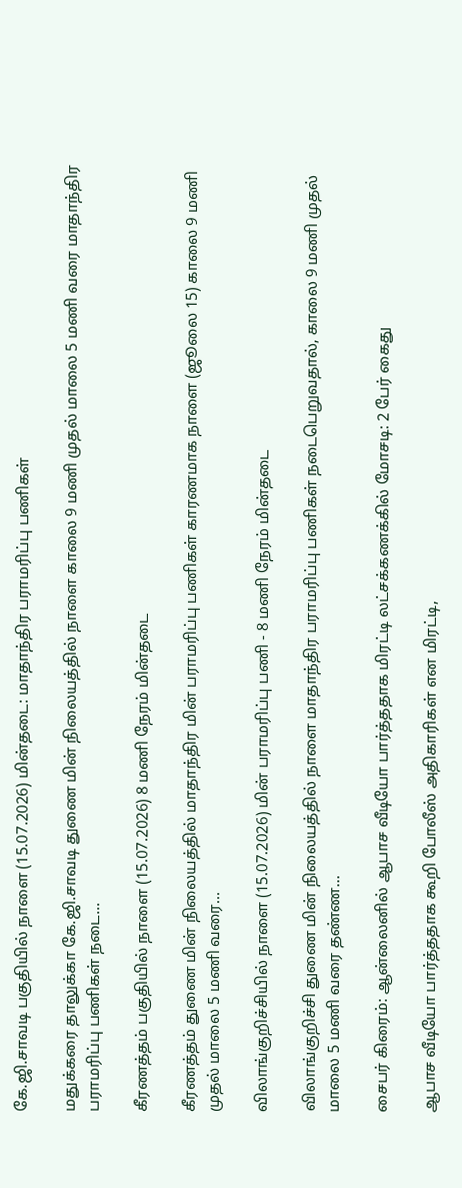கே.ஜி.சாவடி பகுதியில் நாளை (15.07.2026) மின்தடை: மாதாந்திர பராமரிப்பு பணிகள்

மதுக்கரை தாலுக்கா கே.ஜி.சாவடி துணை மின் நிலையத்தில் நாளை காலை 9 மணி முதல் மாலை 5 மணி வரை மாதாந்திர பராமரிப்பு பணிகள் நடை...

கீரணத்தம் பகுதியில் நாளை (15.07.2026) 8 மணி நேரம் மின்தடை

கீரணத்தம் துணை மின் நிலையத்தில் மாதாந்திர மின் பராமரிப்பு பணிகள் காரணமாக நாளை (ஜூலை 15) காலை 9 மணி முதல் மாலை 5 மணி வரை...

விலாங்குறிச்சியில் நாளை (15.07.2026) மின் பராமரிப்பு பணி - 8 மணி நேரம் மின்தடை

விலாங்குறிச்சி துணை மின் நிலையத்தில் நாளை மாதாந்திர பராமரிப்பு பணிகள் நடைபெறுவதால், காலை 9 மணி முதல் மாலை 5 மணி வரை தண்ண...

சைபர் கிரைம்: ஆன்லைனில் ஆபாச வீடியோ பார்த்ததாக மிரட்டி லட்சக்கணக்கில் மோசடி: 2 பேர் கைது

ஆபாச வீடியோ பார்த்ததாக கூறி போலீஸ் அதிகாரிகள் என மிரட்டி,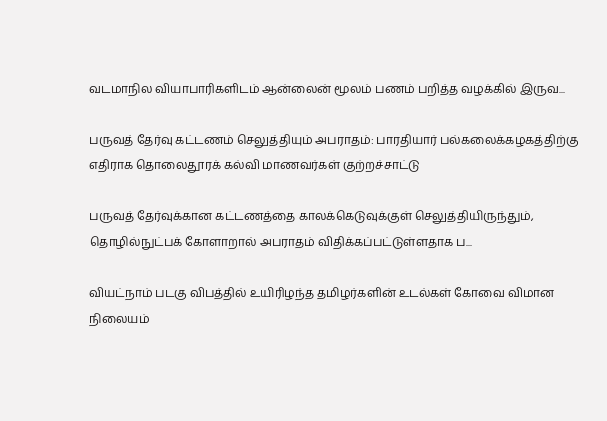வடமாநில வியாபாரிகளிடம் ஆன்லைன் மூலம் பணம் பறித்த வழக்கில் இருவ...

பருவத் தேர்வு கட்டணம் செலுத்தியும் அபராதம்: பாரதியார் பல்கலைக்கழகத்திற்கு எதிராக தொலைதூரக் கல்வி மாணவர்கள் குற்றச்சாட்டு

பருவத் தேர்வுக்கான கட்டணத்தை காலக்கெடுவுக்குள் செலுத்தியிருந்தும், தொழில்நுட்பக் கோளாறால் அபராதம் விதிக்கப்பட்டுள்ளதாக ப...

வியட்நாம் படகு விபத்தில் உயிரிழந்த தமிழர்களின் உடல்கள் கோவை விமான நிலையம்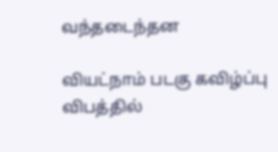வந்தடைந்தன

வியட்நாம் படகு கவிழ்ப்பு விபத்தில்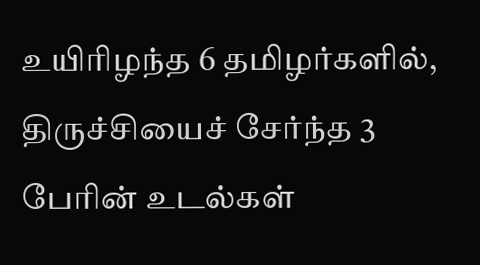உயிரிழந்த 6 தமிழர்களில், திருச்சியைச் சேர்ந்த 3 பேரின் உடல்கள்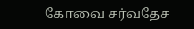கோவை சர்வதேச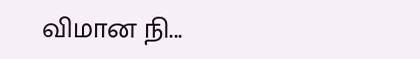விமான நி...